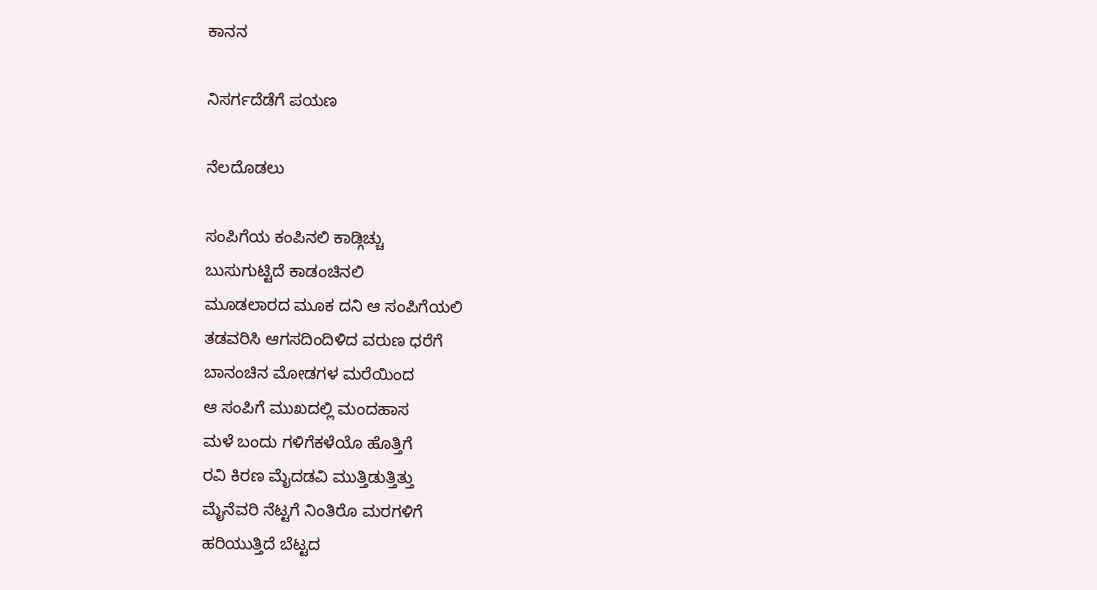ಕಾನನ

ನಿಸರ್ಗದೆಡೆಗೆ ಪಯಣ

ನೆಲದೊಡಲು

ಸಂಪಿಗೆಯ ಕಂಪಿನಲಿ ಕಾಡ್ಗಿಚ್ಚು
ಬುಸುಗುಟ್ಟಿದೆ ಕಾಡಂಚಿನಲಿ
ಮೂಡಲಾರದ ಮೂಕ ದನಿ ಆ ಸಂಪಿಗೆಯಲಿ
ತಡವರಿಸಿ ಆಗಸದಿಂದಿಳಿದ ವರುಣ ಧರೆಗೆ
ಬಾನಂಚಿನ ಮೋಡಗಳ ಮರೆಯಿಂದ
ಆ ಸಂಪಿಗೆ ಮುಖದಲ್ಲಿ ಮಂದಹಾಸ
ಮಳೆ ಬಂದು ಗಳಿಗೆಕಳೆಯೊ ಹೊತ್ತಿಗೆ
ರವಿ ಕಿರಣ ಮೈದಡವಿ ಮುತ್ತಿಡುತ್ತಿತ್ತು
ಮೈನೆವರಿ ನೆಟ್ಟಗೆ ನಿಂತಿರೊ ಮರಗಳಿಗೆ
ಹರಿಯುತ್ತಿದೆ ಬೆಟ್ಟದ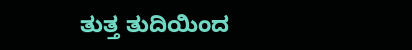ತುತ್ತ ತುದಿಯಿಂದ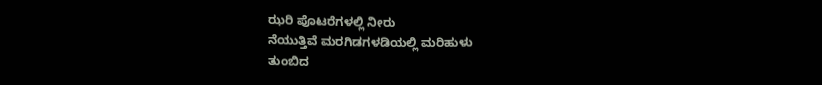ಝರಿ ಪೊಟರೆಗಳಲ್ಲಿ ನೀರು
ನೆಯುತ್ತಿವೆ ಮರಗಿಡಗಳಡಿಯಲ್ಲಿ ಮರಿಹುಳು
ತುಂಬಿದ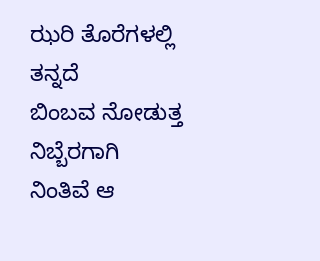ಝರಿ ತೊರೆಗಳಲ್ಲಿ ತನ್ನದೆ
ಬಿಂಬವ ನೋಡುತ್ತ ನಿಬ್ಬೆರಗಾಗಿ
ನಿಂತಿವೆ ಆ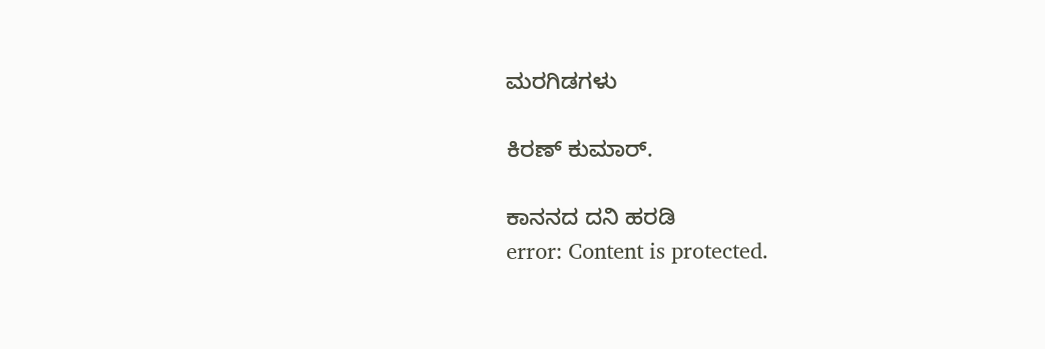ಮರಗಿಡಗಳು

ಕಿರಣ್ ಕುಮಾರ್.

ಕಾನನದ ದನಿ ಹರಡಿ
error: Content is protected.